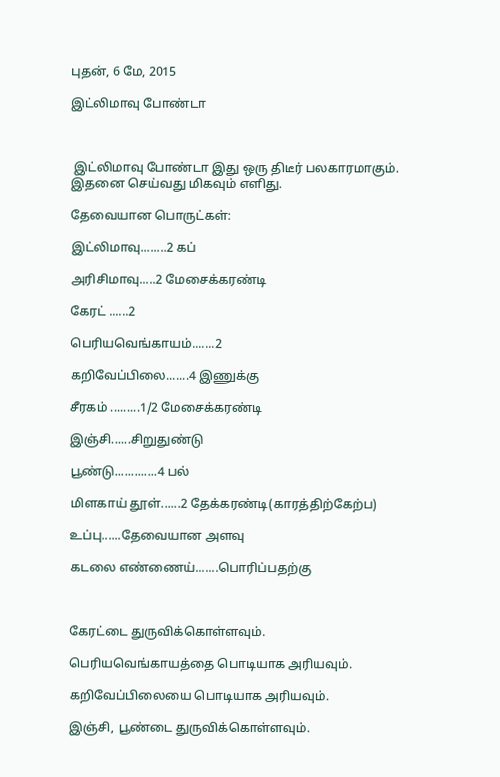புதன், 6 மே, 2015

இட்லிமாவு போண்டா



 இட்லிமாவு போண்டா இது ஒரு திடீர் பலகாரமாகும். இதனை செய்வது மிகவும் எளிது.

தேவையான பொருட்கள்:

இட்லிமாவு........2 கப்

அரிசிமாவு.....2 மேசைக்கரண்டி

கேரட் ......2

பெரியவெங்காயம்.......2

கறிவேப்பிலை.......4 இணுக்கு

சீரகம் .........1/2 மேசைக்கரண்டி

இஞ்சி......சிறுதுண்டு

பூண்டு.............4 பல்

மிளகாய் தூள்......2 தேக்கரண்டி(காரத்திற்கேற்ப)

உப்பு......தேவையான அளவு

கடலை எண்ணைய்.......பொரிப்பதற்கு



கேரட்டை துருவிக்கொள்ளவும்.

பெரியவெங்காயத்தை பொடியாக அரியவும்.

கறிவேப்பிலையை பொடியாக அரியவும்.

இஞ்சி, பூண்டை துருவிக்கொள்ளவும்.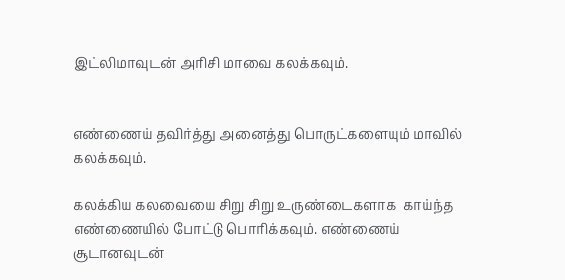இட்லிமாவுடன் அரிசி மாவை கலக்கவும்.


எண்ணைய் தவிர்த்து அனைத்து பொருட்களையும் மாவில் கலக்கவும்.

கலக்கிய கலவையை சிறு சிறு உருண்டைகளாக  காய்ந்த எண்ணையில் போட்டு பொரிக்கவும். எண்ணைய் சூடானவுடன்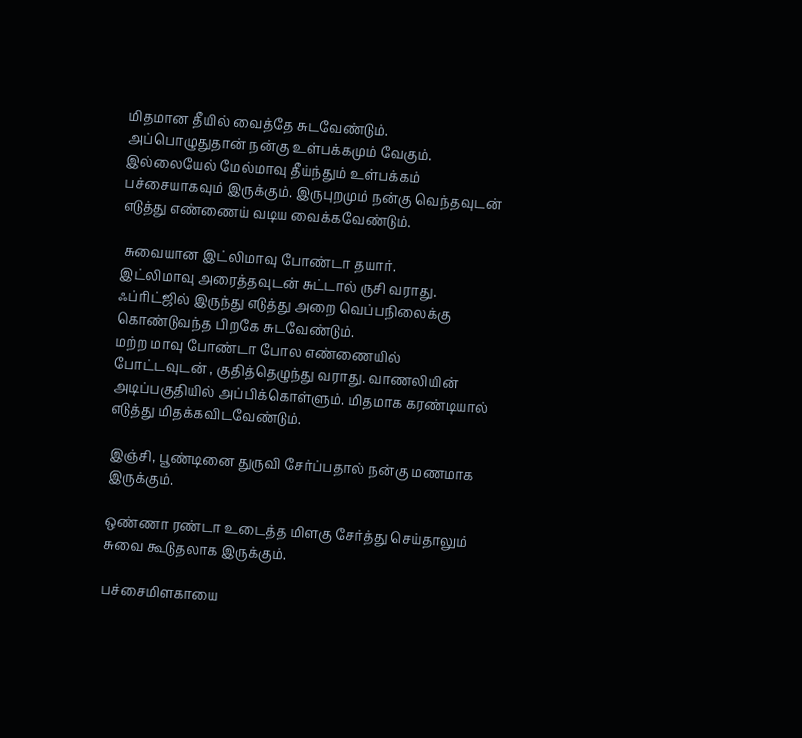மிதமான தீயில் வைத்தே சுடவேண்டும்.
அப்பொழுதுதான் நன்கு உள்பக்கமும் வேகும். இல்லையேல் மேல்மாவு தீய்ந்தும் உள்பக்கம் பச்சையாகவும் இருக்கும். இருபுறமும் நன்கு வெந்தவுடன் எடுத்து எண்ணைய் வடிய வைக்கவேண்டும்.

 சுவையான இட்லிமாவு போண்டா தயார்.
இட்லிமாவு அரைத்தவுடன் சுட்டால் ருசி வராது.  ஃப்ரிட்ஜில் இருந்து எடுத்து அறை வெப்பநிலைக்கு கொண்டுவந்த பிறகே சுடவேண்டும்.
மற்ற மாவு போண்டா போல எண்ணையில் போட்டவுடன் , குதித்தெழுந்து வராது. வாணலியின் அடிப்பகுதியில் அப்பிக்கொள்ளும். மிதமாக கரண்டியால் எடுத்து மிதக்கவிடவேண்டும்.

இஞ்சி, பூண்டினை துருவி சேர்ப்பதால் நன்கு மணமாக இருக்கும்.

ஒண்ணா ரண்டா உடைத்த மிளகு சேர்த்து செய்தாலும் சுவை கூடுதலாக இருக்கும்.

பச்சைமிளகாயை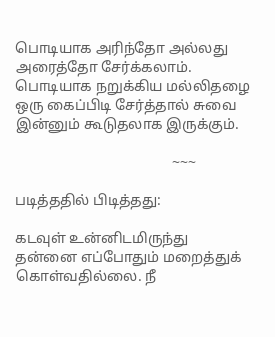பொடியாக அரிந்தோ அல்லது அரைத்தோ சேர்க்கலாம்.
பொடியாக நறுக்கிய மல்லிதழை ஒரு கைப்பிடி சேர்த்தால் சுவை இன்னும் கூடுதலாக இருக்கும்.

                                           ~~~

படித்ததில் பிடித்தது:

கடவுள் உன்னிடமிருந்து தன்னை எப்போதும் மறைத்துக் கொள்வதில்லை. நீ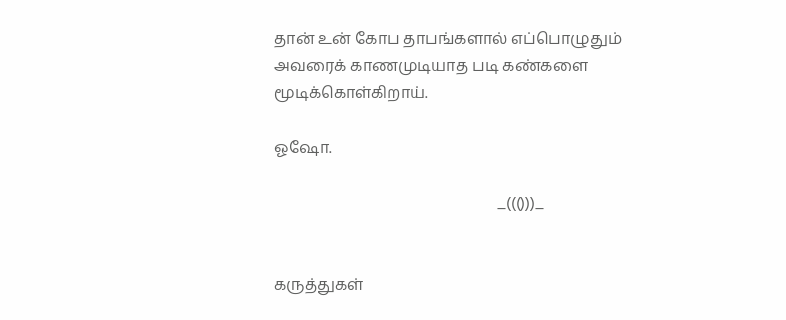தான் உன் கோப தாபங்களால் எப்பொழுதும் அவரைக் காணமுடியாத படி கண்களை மூடிக்கொள்கிறாய்.

ஓஷோ.

                                                         _((()))_


கருத்துகள்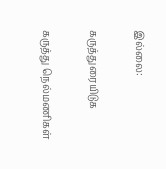இல்லை:

கருத்துரையிடுக

கருத்து நெல்மணிகள்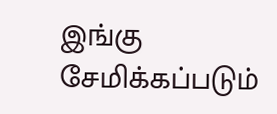இங்கு சேமிக்கப்படும்